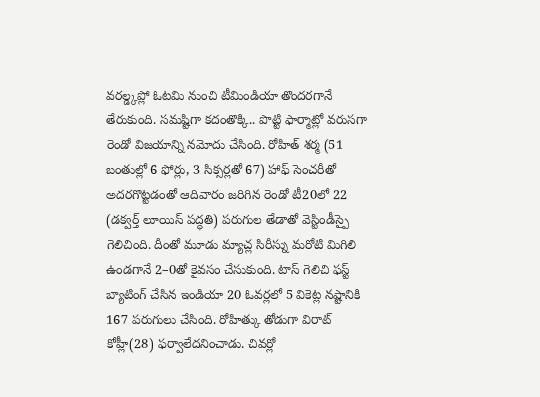వరల్డ్కప్లో ఓటమి నుంచి టీమిండియా తొందరగానే తేరుకుంది. సమష్టిగా కదంతొక్కి.. పొట్టి ఫార్మాట్లో వరుసగా రెండో విజయాన్ని నమోదు చేసింది. రోహిత్ శర్మ (51 బంతుల్లో 6 ఫోర్లు, 3 సిక్సర్లతో 67) హాఫ్ సెంచరీతో అదరగొట్టడంతో ఆదివారం జరిగిన రెండో టీ20లో 22 (డక్వర్త్ లూయిస్ పద్ధతి) పరుగుల తేడాతో వెస్టిండీస్పై గెలిచింది. దీంతో మూడు మ్యాచ్ల సిరీస్ను మరోటి మిగిలి ఉండగానే 2–0తో కైవసం చేసుకుంది. టాస్ గెలిచి ఫస్ట్ బ్యాటింగ్ చేసిన ఇండియా 20 ఓవర్లలో 5 వికెట్ల నష్టానికి 167 పరుగులు చేసింది. రోహిత్కు తోడుగా విరాట్ కోహ్లీ(28) ఫర్వాలేదనించాడు. చివర్లో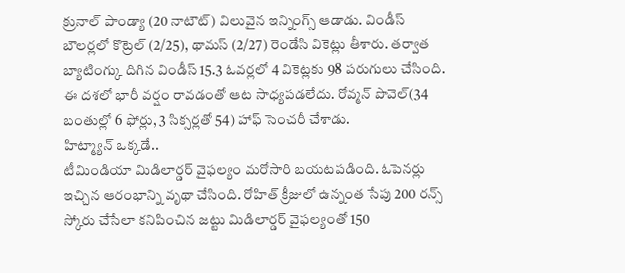క్రునాల్ పాండ్యా (20 నాటౌట్) విలువైన ఇన్నింగ్స్ ఆడాడు. విండీస్ బౌలర్లలో కొట్రెల్ (2/25), థామస్ (2/27) రెండేసి వికెట్లు తీశారు. తర్వాత బ్యాటింగ్కు దిగిన విండీస్ 15.3 ఓవర్లలో 4 వికెట్లకు 98 పరుగులు చేసింది. ఈ దశలో భారీ వర్షం రావడంతో ఆట సాధ్యపడలేదు. రోవ్మన్ పొవెల్(34 బంతుల్లో 6 ఫోర్లు, 3 సిక్సర్లతో 54) హాఫ్ సెంచరీ చేశాడు.
హిట్మ్యాన్ ఒక్కడే..
టీమిండియా మిడిలార్డర్ వైఫల్యం మరోసారి బయటపడింది. ఓపెనర్లు ఇచ్చిన ఆరంభాన్ని వృథా చేసింది. రోహిత్ క్రీజులో ఉన్నంత సేపు 200 రన్స్ స్కోరు చేసేలా కనిపించిన జట్టు మిడిలార్డర్ వైఫల్యంతో 150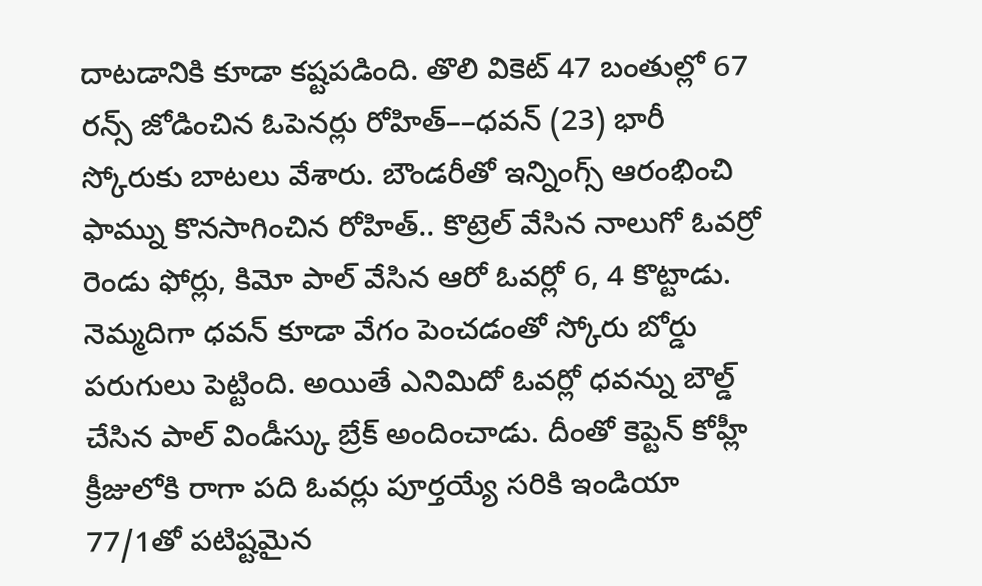దాటడానికి కూడా కష్టపడింది. తొలి వికెట్ 47 బంతుల్లో 67 రన్స్ జోడించిన ఓపెనర్లు రోహిత్––ధవన్ (23) భారీ స్కోరుకు బాటలు వేశారు. బౌండరీతో ఇన్నింగ్స్ ఆరంభించి ఫామ్ను కొనసాగించిన రోహిత్.. కొట్రెల్ వేసిన నాలుగో ఓవర్రో రెండు ఫోర్లు, కిమో పాల్ వేసిన ఆరో ఓవర్లో 6, 4 కొట్టాడు. నెమ్మదిగా ధవన్ కూడా వేగం పెంచడంతో స్కోరు బోర్డు పరుగులు పెట్టింది. అయితే ఎనిమిదో ఓవర్లో ధవన్ను బౌల్డ్ చేసిన పాల్ విండీస్కు బ్రేక్ అందించాడు. దీంతో కెప్టెన్ కోహ్లీ క్రీజులోకి రాగా పది ఓవర్లు పూర్తయ్యే సరికి ఇండియా 77/1తో పటిష్టమైన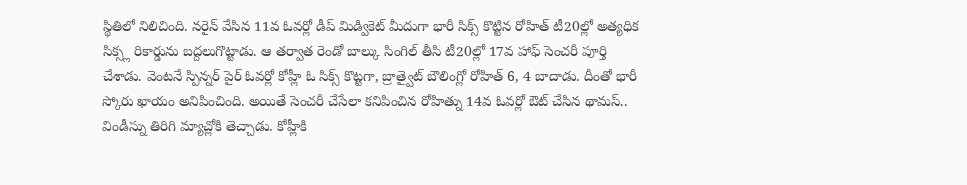స్థితిలో నిలిచింది. నరైన్ వేసిన 11వ ఓవర్లో డీప్ మిడ్వికెట్ మీదుగా భారీ సిక్స్ కొట్టిన రోహిత్ టీ20ల్లో అత్యధిక సిక్స్ల రికార్డును బద్దలుగొట్టాడు. ఆ తర్వాత రెండో బాల్కు సింగిల్ తీసి టీ20ల్లో 17వ హాఫ్ సెంచరీ పూర్తి చేశాడు. వెంటనే స్పిన్నర్ పైర్ ఓవర్లో కోహ్లీ ఓ సిక్స్ కొట్టగా, బ్రాత్వైట్ బౌలింగ్లో రోహిత్ 6, 4 బాదాడు. దీంతో భారీ స్కోరు ఖాయం అనిపించింది. అయితే సెంచరీ చేసేలా కనిపించిన రోహిత్ను 14వ ఓవర్లో ఔట్ చేసిన థామస్.. విండీస్ను తిరిగి మ్యాచ్లోకి తెచ్చాడు. కోహ్లీకి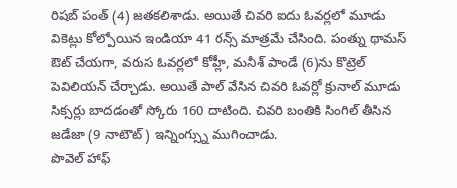రిషబ్ పంత్ (4) జతకలిశాడు. అయితే చివరి ఐదు ఓవర్లలో మూడు వికెట్లు కోల్పోయిన ఇండియా 41 రన్స్ మాత్రమే చేసింది. పంత్ను థామస్ ఔట్ చేయగా, వరుస ఓవర్లలో కోహ్లీ, మనీశ్ పాండే (6)ను కొట్రెల్ పెవిలియన్ చేర్చాడు. అయితే పాల్ వేసిన చివరి ఓవర్లో క్రునాల్ మూడు సిక్సర్లు బాదడంతో స్కోరు 160 దాటింది. చివరి బంతికి సింగిల్ తీసిన జడేజా (9 నాటౌట్) ఇన్నింగ్స్ను ముగించాడు.
పొవెల్ హాఫ్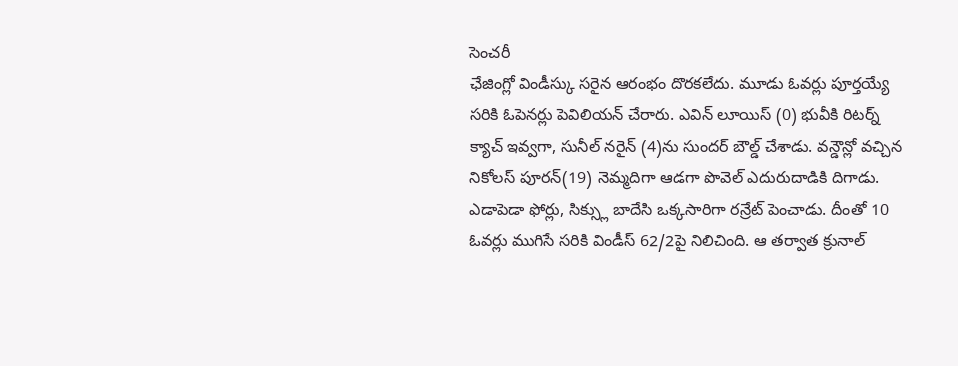సెంచరీ
ఛేజింగ్లో విండీస్కు సరైన ఆరంభం దొరకలేదు. మూడు ఓవర్లు పూర్తయ్యే సరికి ఓపెనర్లు పెవిలియన్ చేరారు. ఎవిన్ లూయిస్ (0) భువీకి రిటర్న్ క్యాచ్ ఇవ్వగా, సునీల్ నరైన్ (4)ను సుందర్ బౌల్డ్ చేశాడు. వన్డౌన్లో వచ్చిన నికోలస్ పూరన్(19) నెమ్మదిగా ఆడగా పొవెల్ ఎదురుదాడికి దిగాడు. ఎడాపెడా ఫోర్లు, సిక్స్లు బాదేసి ఒక్కసారిగా రన్రేట్ పెంచాడు. దీంతో 10 ఓవర్లు ముగిసే సరికి విండీస్ 62/2పై నిలిచింది. ఆ తర్వాత క్రునాల్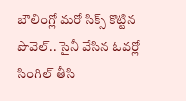బౌలింగ్లో మరో సిక్స్ కొట్టిన పొవెల్.. సైనీ వేసిన ఓవర్లో సింగిల్ తీసి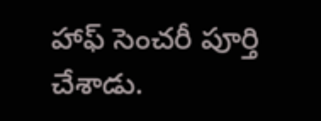హాఫ్ సెంచరీ పూర్తి చేశాడు.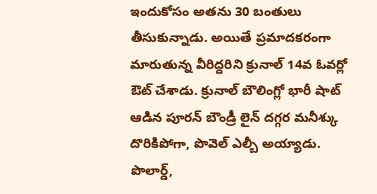ఇందుకోసం అతను 30 బంతులు తీసుకున్నాడు. అయితే ప్రమాదకరంగా మారుతున్న వీరిద్దరిని క్రునాల్ 14వ ఓవర్లో ఔట్ చేశాడు. క్రునాల్ బౌలింగ్లో భారీ షాట్ ఆడిన పూరన్ బౌండ్రీ లైన్ దగ్గర మనీశ్కు దొరికిపోగా, పొవెల్ ఎల్బీ అయ్యాడు. పొలార్డ్,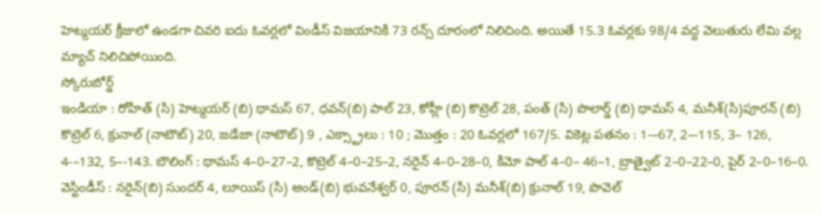హెట్మయర్ క్రీజులో ఉండగా చివరి ఐదు ఓవర్లలో విండీస్ విజయానికి 73 రన్స్ దూరంలో నిలిచింది. అయితే 15.3 ఓవర్లకు 98/4 వద్ద వెలుతురు లేమి వల్ల మ్యాచ్ నిలిచిపోయింది.
స్కోరుబోర్డ్
ఇండియా : రోహిత్ (సి) హెట్మయర్ (బి) థామస్ 67, ధవన్(బి) పాల్ 23, కోహ్లీ (బి) కొట్రెల్ 28, పంత్ (సి) పొలార్డ్ (బి) థామస్ 4, మనీశ్(సి)పూరన్ (బి) కొట్రెల్ 6, క్రునాల్ (నాటౌట్) 20, జడేజా (నాటౌట్) 9 , ఎక్స్ట్రాలు : 10 ; మొత్తం : 20 ఓవర్లలో 167/5. వికెట్ల పతనం : 1-–67, 2–-115, 3– 126, 4-–132, 5–-143. బౌలింగ్ : థామస్ 4–0–27–2, కొట్రెల్ 4–0–25–2, నరైన్ 4–0–28–0, కిమో పాల్ 4–0– 46–1, బ్రాత్వైట్ 2–0–22–0, పైర్ 2–0–16–0.
వెస్టిండీస్ : నరైన్(బి) సుందర్ 4, లూయిస్ (సి) అండ్(బి) భువనేశ్వర్ 0, పూరన్ (సి) మనీశ్(బి) క్రునాల్ 19, పొవెల్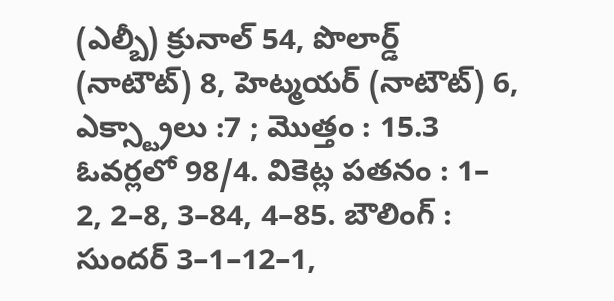(ఎల్బీ) క్రునాల్ 54, పొలార్డ్ (నాటౌట్) 8, హెట్మయర్ (నాటౌట్) 6, ఎక్స్ట్రాలు :7 ; మొత్తం : 15.3 ఓవర్లలో 98/4. వికెట్ల పతనం : 1– 2, 2–8, 3–84, 4–85. బౌలింగ్ : సుందర్ 3–1–12–1,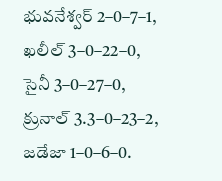భువనేశ్వర్ 2–0–7–1, ఖలీల్ 3–0–22–0, సైనీ 3–0–27–0, క్రునాల్ 3.3–0–23–2, జడేజా 1–0–6–0.